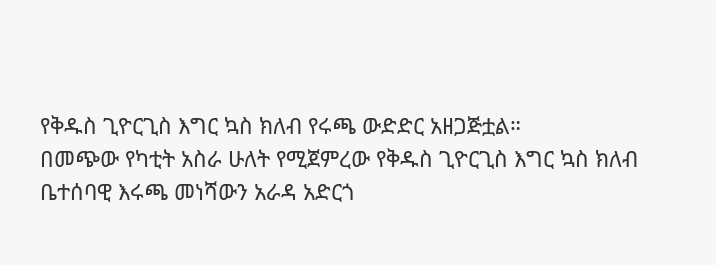የቅዱስ ጊዮርጊስ እግር ኳስ ክለብ የሩጫ ውድድር አዘጋጅቷል።
በመጭው የካቲት አስራ ሁለት የሚጀምረው የቅዱስ ጊዮርጊስ እግር ኳስ ክለብ ቤተሰባዊ እሩጫ መነሻውን አራዳ አድርጎ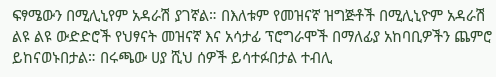ፍፃሜውን በሚሊኒየም አዳራሽ ያገኛል። በእለቱም የመዝናኛ ዝግጅቶች በሚሊኒዮም አዳራሽ ልዩ ልዩ ውድድሮች የህፃናት መዝናኛ እና አሳታፊ ፕሮግራሞች በማለፊያ አከባቢዎችን ጨምሮ ይከናወኑበታል። በሩጫው ሀያ ሺህ ሰዎች ይሳተፉበታል ተብሊ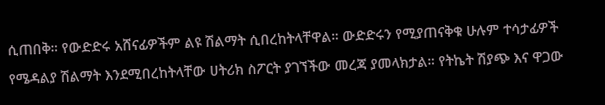ሲጠበቅ። የውድድሩ አሸናፊዎችም ልዩ ሽልማት ሲበረከትላቸዋል። ውድድሩን የሚያጠናቅቁ ሁሉም ተሳታፊዎች የሜዳልያ ሽልማት እንደሚበረከትላቸው ሀትሪክ ስፖርት ያገኘችው መረጃ ያመላክታል። የትኬት ሽያጭ እና ዋጋው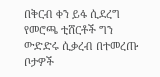በቅርብ ቀን ይፋ ሲደረግ የመሮጫ ቲሸርቶች ግን ውድድሩ ሲቃረብ በተመረጡ ቦታዎች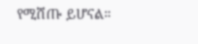የሚሸጡ ይሆናል።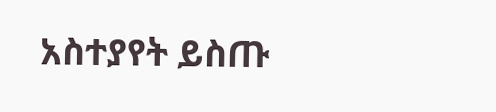አስተያየት ይስጡ